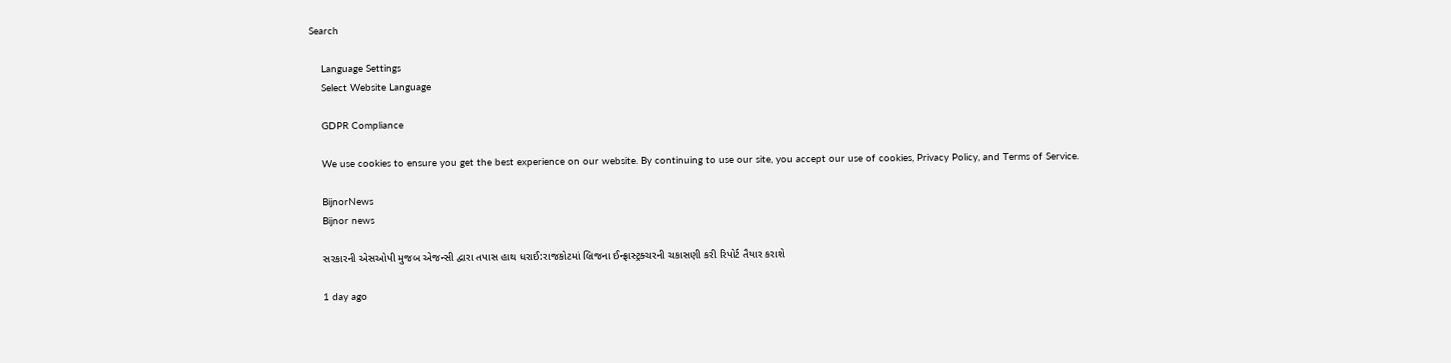Search

    Language Settings
    Select Website Language

    GDPR Compliance

    We use cookies to ensure you get the best experience on our website. By continuing to use our site, you accept our use of cookies, Privacy Policy, and Terms of Service.

    BijnorNews
    Bijnor news

    સરકારની એસઓપી મુજબ એજન્સી દ્વારા તપાસ હાથ ધરાઈ:રાજકોટમાં બ્રિજના ઈન્ફ્રાસ્ટ્રક્ચરની ચકાસણી કરી રિપોર્ટ તૈયાર કરાશે

    1 day ago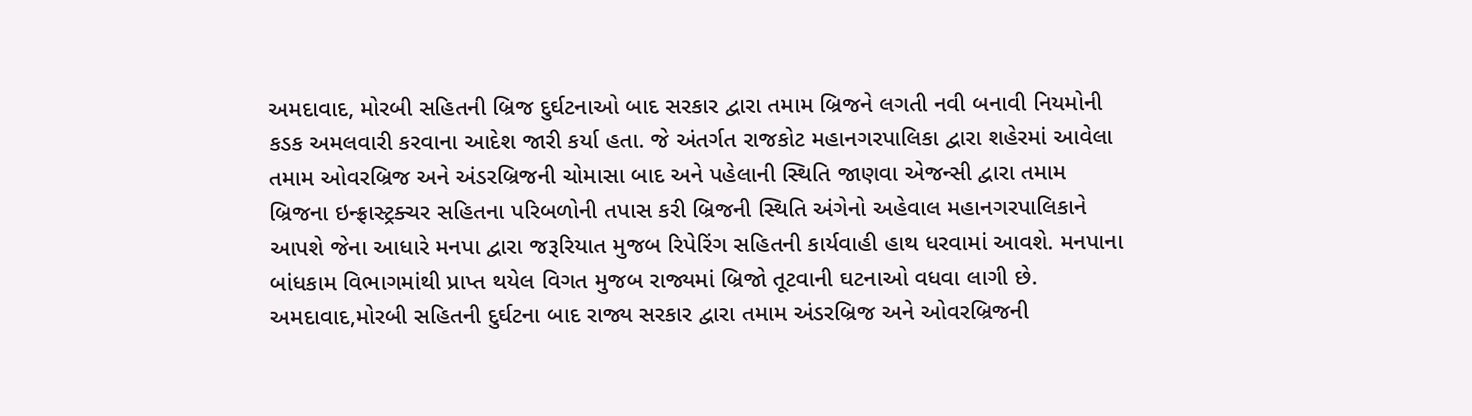અમદાવાદ, મોરબી સહિતની બ્રિજ દુર્ઘટનાઓ બાદ સરકાર દ્વારા તમામ બ્રિજને લગતી નવી બનાવી નિયમોની કડક અમલવારી કરવાના આદેશ જારી કર્યા હતા. જે અંતર્ગત રાજકોટ મહાનગરપાલિકા દ્વારા શહેરમાં આવેલા તમામ ઓવરબ્રિજ અને અંડરબ્રિજની ચોમાસા બાદ અને પહેલાની સ્થિતિ જાણવા એજન્સી દ્વારા તમામ બ્રિજના ઇન્ફ્રાસ્ટ્રક્ચર સહિતના પરિબળોની તપાસ કરી બ્રિજની સ્થિતિ અંગેનો અહેવાલ મહાનગરપાલિકાને આપશે જેના આધારે મનપા દ્વારા જરૂરિયાત મુજબ રિપેરિંગ સહિતની કાર્યવાહી હાથ ધરવામાં આવશે. મનપાના બાંધકામ વિભાગમાંથી પ્રાપ્ત થયેલ વિગત મુજબ રાજ્યમાં બ્રિજો તૂટવાની ઘટનાઓ વધવા લાગી છે. અમદાવાદ,મોરબી સહિતની દુર્ઘટના બાદ રાજ્ય સરકાર દ્વારા તમામ અંડરબ્રિજ અને ઓવરબ્રિજની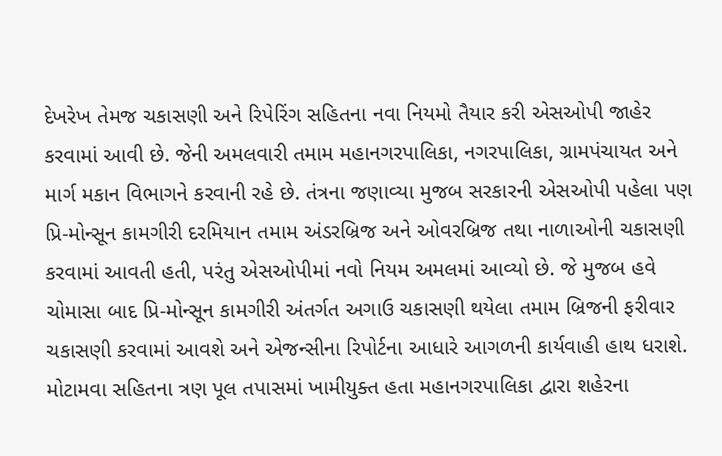દેખરેખ તેમજ ચકાસણી અને રિપેરિંગ સહિતના નવા નિયમો તૈયાર કરી એસઓપી જાહેર કરવામાં આવી છે. જેની અમલવારી તમામ મહાનગરપાલિકા, નગરપાલિકા, ગ્રામપંચાયત અને માર્ગ મકાન વિભાગને કરવાની રહે છે. તંત્રના જણાવ્યા મુજબ સરકારની એસઓપી પહેલા પણ પ્રિ-મોન્સૂન કામગીરી દરમિયાન તમામ અંડરબ્રિજ અને ઓવરબ્રિજ તથા નાળાઓની ચકાસણી કરવામાં આવતી હતી, પરંતુ એસઓપીમાં નવો નિયમ અમલમાં આવ્યો છે. જે મુજબ હવે ચોમાસા બાદ પ્રિ-મોન્સૂન કામગીરી અંતર્ગત અગાઉ ચકાસણી થયેલા તમામ બ્રિજની ફરીવાર ચકાસણી કરવામાં આવશે અને એજન્સીના રિપોર્ટના આધારે આગળની કાર્યવાહી હાથ ધરાશે. મોટામવા સહિતના ત્રણ પૂલ તપાસમાં ખામીયુક્ત હતા મહાનગરપાલિકા દ્વારા શહેરના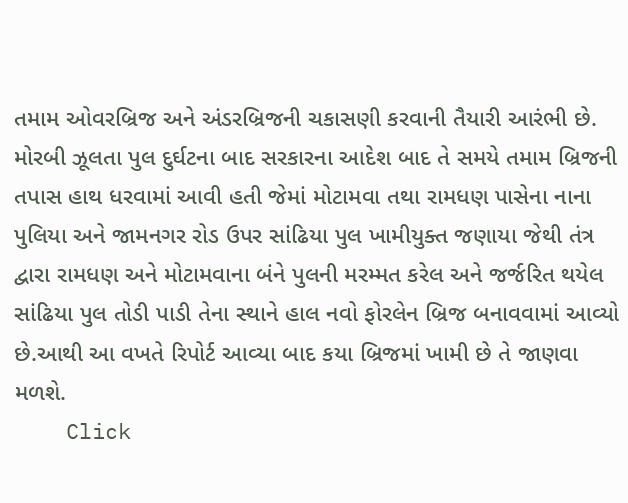તમામ ઓવરબ્રિજ અને અંડરબ્રિજની ચકાસણી કરવાની તૈયારી આરંભી છે. મોરબી ઝૂલતા પુલ દુર્ઘટના બાદ સરકારના આદેશ બાદ તે સમયે તમામ બ્રિજની તપાસ હાથ ધરવામાં આવી હતી જેમાં મોટામવા તથા રામધણ પાસેના નાના પુલિયા અને જામનગર રોડ ઉપર સાંઢિયા પુલ ખામીયુક્ત જણાયા જેથી તંત્ર દ્વારા રામધણ અને મોટામવાના બંને પુલની મરમ્મત કરેલ અને જર્જરિત થયેલ સાંઢિયા પુલ તોડી પાડી તેના સ્થાને હાલ નવો ફોરલેન બ્રિજ બનાવવામાં આવ્યો છે.આથી આ વખતે રિપોર્ટ આવ્યા બાદ કયા બ્રિજમાં ખામી છે તે જાણવા મળશે.
    Click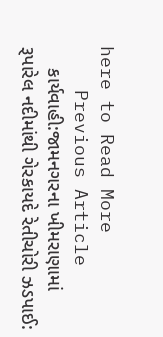here to Read More
    Previous Article
    કાર્યવાહી:જામનગરના ખીમરાણામાં રૂપારેલ નદીમાંથી ગેરકાયદે રેતીચોરી ઝડપાઈ: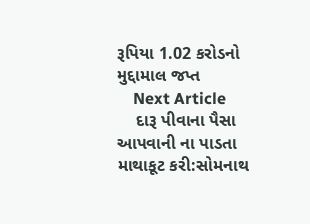રૂપિયા 1.02 કરોડનો મુદ્દામાલ જપ્ત
    Next Article
    દારૂ પીવાના પૈસા આપવાની ના પાડતા માથાકૂટ કરી:સોમનાથ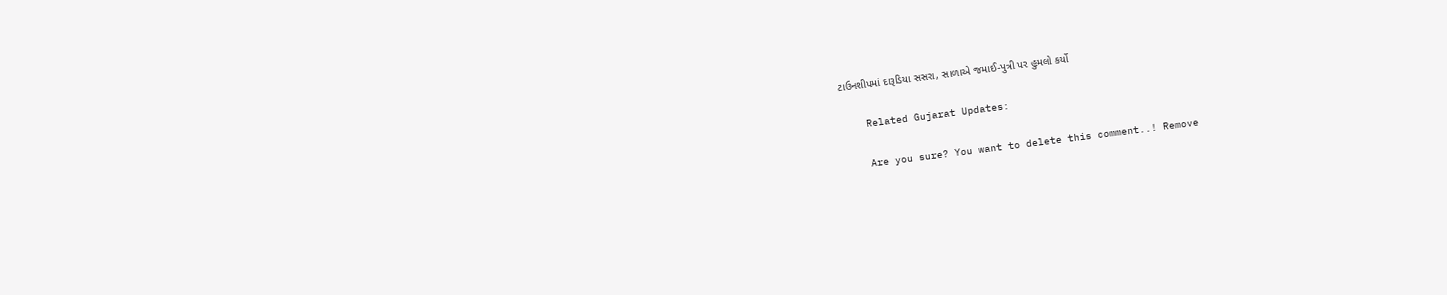ટાઉનશીપમાં દારૂડિયા સસરા, સાળાએ જમાઈ-પુત્રી પર હુમલો કર્યો

    Related Gujarat Updates:

    Are you sure? You want to delete this comment..! Remove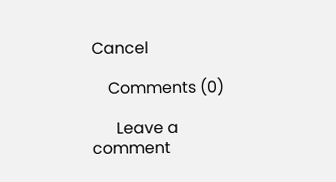Cancel

    Comments (0)

      Leave a comment